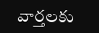వార్తలకు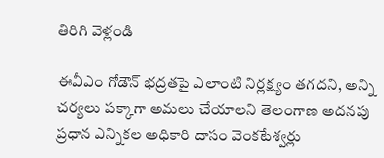తిరిగి వెళ్లండి

ఈవీఎం గోడౌన్ భద్రతపై ఎలాంటి నిర్లక్ష్యం తగదని, అన్ని చర్యలు పక్కాగా అమలు చేయాలని తెలంగాణ అదనపు ప్రధాన ఎన్నికల అధికారి దాసం వెంకటేశ్వర్లు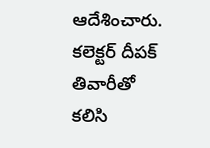ఆదేశించారు.
కలెక్టర్ దీపక్ తివారీతో కలిసి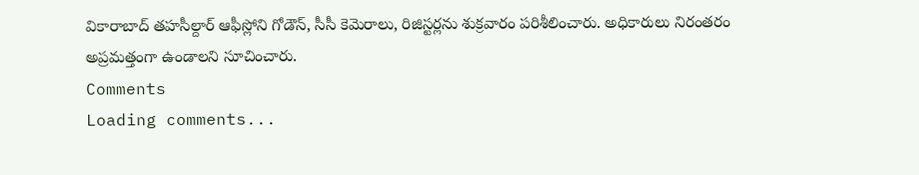వికారాబాద్ తహసీల్దార్ ఆఫీస్లోని గోడౌన్, సీసీ కెమెరాలు, రిజిస్టర్లను శుక్రవారం పరిశీలించారు. అధికారులు నిరంతరం అప్రమత్తంగా ఉండాలని సూచించారు.
Comments
Loading comments...